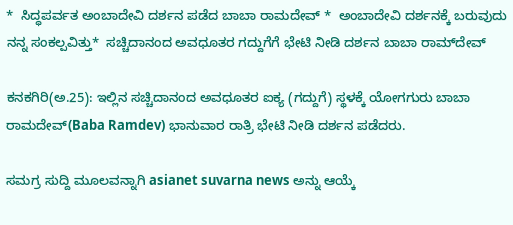*  ಸಿದ್ಧಪರ್ವತ ಅಂಬಾದೇವಿ ದರ್ಶನ ಪಡೆದ ಬಾಬಾ ರಾಮದೇವ್‌ *  ಅಂಬಾದೇವಿ ದರ್ಶನಕ್ಕೆ ಬರುವುದು ನನ್ನ ಸಂಕಲ್ಪವಿತ್ತು*  ಸಚ್ಚಿದಾನಂದ ಅವಧೂತರ ಗದ್ದುಗೆಗೆ ಭೇಟಿ ನೀಡಿ ದರ್ಶನ ಬಾಬಾ ರಾಮ್‌ದೇವ್‌

ಕನಕಗಿರಿ(ಅ.25): ಇಲ್ಲಿನ ಸಚ್ಚಿದಾನಂದ ಅವಧೂತರ ಐಕ್ಯ (ಗದ್ದುಗೆ) ಸ್ಥಳಕ್ಕೆ ಯೋಗಗುರು ಬಾಬಾ ರಾಮದೇವ್‌(Baba Ramdev) ಭಾನುವಾರ ರಾತ್ರಿ ಭೇಟಿ ನೀಡಿ ದರ್ಶನ ಪಡೆದರು.

ಸಮಗ್ರ ಸುದ್ದಿ ಮೂಲವನ್ನಾಗಿ asianet suvarna news ಅನ್ನು ಆಯ್ಕೆ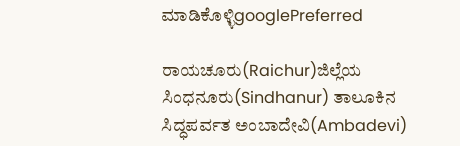ಮಾಡಿಕೊಳ್ಳಿgooglePreferred

ರಾಯಚೂರು(Raichur)ಜಿಲ್ಲೆಯ ಸಿಂಧನೂರು(Sindhanur) ತಾಲೂಕಿನ ಸಿದ್ಧಪರ್ವತ ಅಂಬಾದೇವಿ(Ambadevi)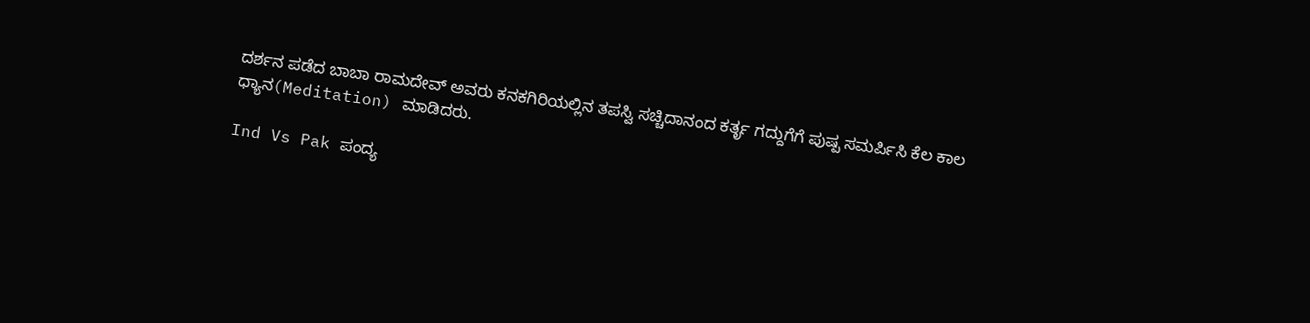ದರ್ಶನ ಪಡೆದ ಬಾಬಾ ರಾಮದೇವ್‌ ಅವರು ಕನಕಗಿರಿಯಲ್ಲಿನ ತಪಸ್ವಿ ಸಚ್ಚಿದಾನಂದ ಕರ್ತೃ ಗದ್ದುಗೆಗೆ ಪುಷ್ಪ ಸಮರ್ಪಿಸಿ ಕೆಲ ಕಾಲ ಧ್ಯಾನ(Meditation) ಮಾಡಿದರು.

Ind Vs Pak ಪಂದ್ಯ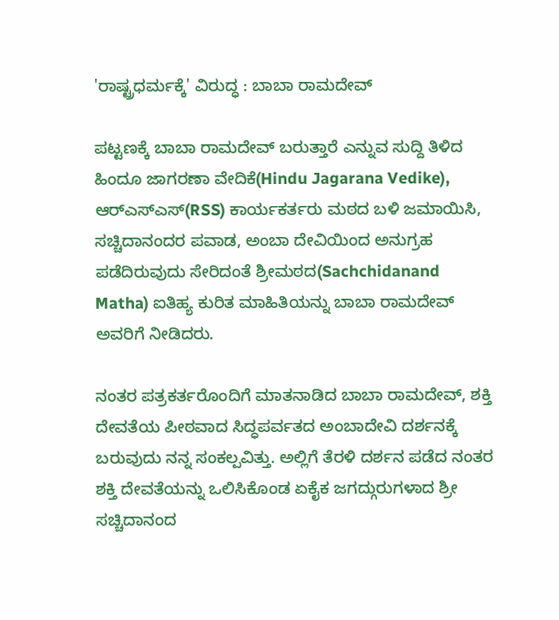'ರಾಷ್ಟ್ರಧರ್ಮಕ್ಕೆ' ವಿರುದ್ಧ : ಬಾಬಾ ರಾಮದೇವ್

ಪಟ್ಟಣಕ್ಕೆ ಬಾಬಾ ರಾಮದೇವ್‌ ಬರುತ್ತಾರೆ ಎನ್ನುವ ಸುದ್ದಿ ತಿಳಿದ ಹಿಂದೂ ಜಾಗರಣಾ ವೇದಿಕೆ(Hindu Jagarana Vedike), ಆರ್‌ಎಸ್‌ಎಸ್‌(RSS) ಕಾರ್ಯಕರ್ತರು ಮಠದ ಬಳಿ ಜಮಾಯಿಸಿ, ಸಚ್ಚಿದಾನಂದರ ಪವಾಡ, ಅಂಬಾ ದೇವಿಯಿಂದ ಅನುಗ್ರಹ ಪಡೆದಿರುವುದು ಸೇರಿದಂತೆ ಶ್ರೀಮಠದ(Sachchidanand Matha) ಐತಿಹ್ಯ ಕುರಿತ ಮಾಹಿತಿಯನ್ನು ಬಾಬಾ ರಾಮದೇವ್‌ ಅವರಿಗೆ ನೀಡಿದರು.

ನಂತರ ಪತ್ರಕರ್ತರೊಂದಿಗೆ ಮಾತನಾಡಿದ ಬಾಬಾ ರಾಮದೇವ್‌, ಶಕ್ತಿ ದೇವತೆಯ ಪೀಠವಾದ ಸಿದ್ಧಪರ್ವತದ ಅಂಬಾದೇವಿ ದರ್ಶನಕ್ಕೆ ಬರುವುದು ನನ್ನ ಸಂಕಲ್ಪವಿತ್ತು. ಅಲ್ಲಿಗೆ ತೆರಳಿ ದರ್ಶನ ಪಡೆದ ನಂತರ ಶಕ್ತಿ ದೇವತೆಯನ್ನು ಒಲಿಸಿಕೊಂಡ ಏಕೈಕ ಜಗದ್ಗುರುಗಳಾದ ಶ್ರೀ ಸಚ್ಚಿದಾನಂದ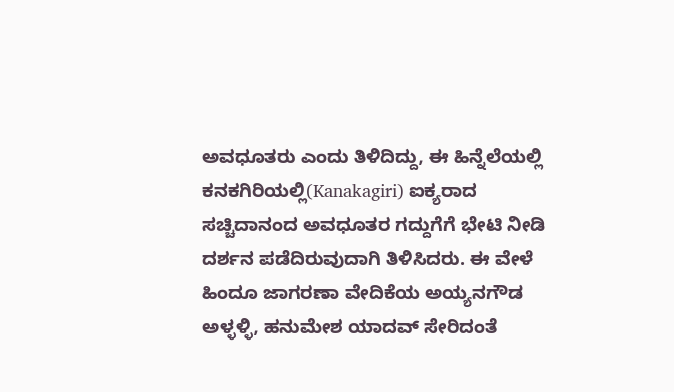ಅವಧೂತರು ಎಂದು ತಿಳಿದಿದ್ದು, ಈ ಹಿನ್ನೆಲೆಯಲ್ಲಿ ಕನಕಗಿರಿಯಲ್ಲಿ(Kanakagiri) ಐಕ್ಯರಾದ ಸಚ್ಚಿದಾನಂದ ಅವಧೂತರ ಗದ್ದುಗೆಗೆ ಭೇಟಿ ನೀಡಿ ದರ್ಶನ ಪಡೆದಿರುವುದಾಗಿ ತಿಳಿಸಿದರು. ಈ ವೇಳೆ ಹಿಂದೂ ಜಾಗರಣಾ ವೇದಿಕೆಯ ಅಯ್ಯನಗೌಡ ಅಳ್ಳಳ್ಳಿ, ಹನುಮೇಶ ಯಾದವ್‌ ಸೇರಿದಂತೆ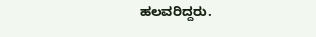ಹಲವರಿದ್ದರು.